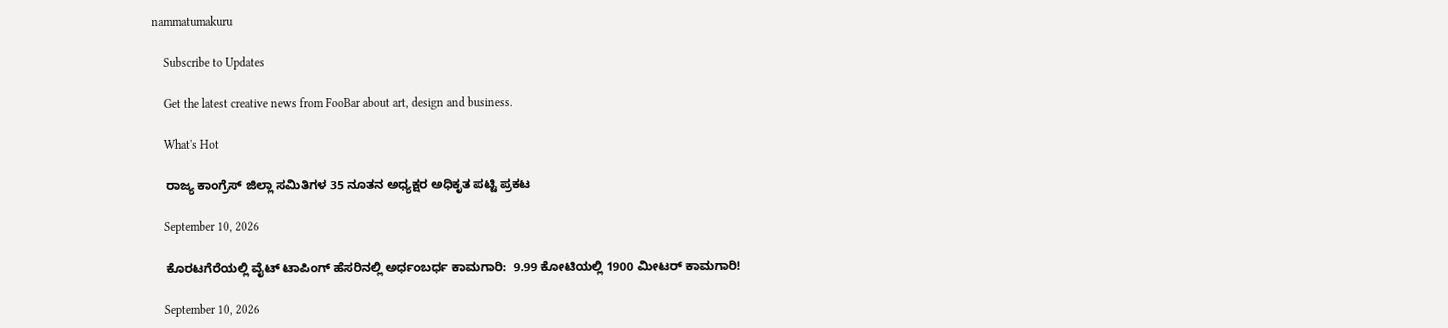nammatumakuru

    Subscribe to Updates

    Get the latest creative news from FooBar about art, design and business.

    What's Hot

    ರಾಜ್ಯ ಕಾಂಗ್ರೆಸ್ ಜಿಲ್ಲಾ ಸಮಿತಿಗಳ 35 ನೂತನ ಅಧ್ಯಕ್ಷರ ಅಧಿಕೃತ ಪಟ್ಟಿ ಪ್ರಕಟ

    September 10, 2026

    ಕೊರಟಗೆರೆಯಲ್ಲಿ ವೈಟ್ ಟಾಪಿಂಗ್ ಹೆಸರಿನಲ್ಲಿ ಅರ್ಧಂಬರ್ಧ ಕಾಮಗಾರಿ:  9.99 ಕೋಟಿಯಲ್ಲಿ 1900 ಮೀಟರ್ ಕಾಮಗಾರಿ!

    September 10, 2026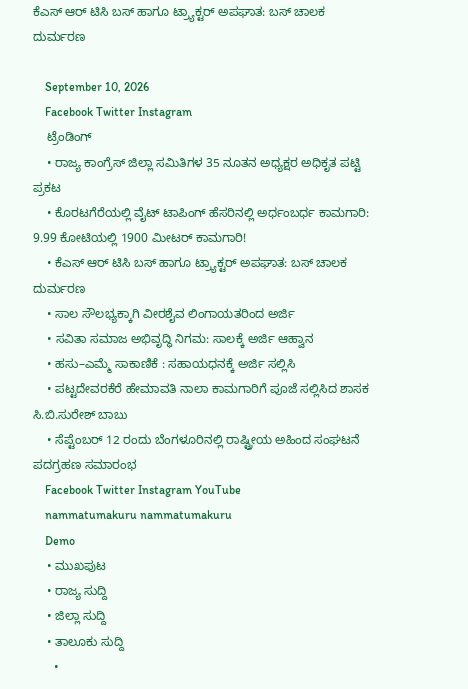ಕೆಎಸ್‌ ಆರ್‌ ಟಿಸಿ ಬಸ್‌ ಹಾಗೂ ಟ್ರ್ಯಾಕ್ಟ‌ರ್ ಅಪಘಾತ: ಬಸ್ ಚಾಲಕ ದುರ್ಮರಣ

    September 10, 2026
    Facebook Twitter Instagram
    ಟ್ರೆಂಡಿಂಗ್
    • ರಾಜ್ಯ ಕಾಂಗ್ರೆಸ್ ಜಿಲ್ಲಾ ಸಮಿತಿಗಳ 35 ನೂತನ ಅಧ್ಯಕ್ಷರ ಅಧಿಕೃತ ಪಟ್ಟಿ ಪ್ರಕಟ
    • ಕೊರಟಗೆರೆಯಲ್ಲಿ ವೈಟ್ ಟಾಪಿಂಗ್ ಹೆಸರಿನಲ್ಲಿ ಅರ್ಧಂಬರ್ಧ ಕಾಮಗಾರಿ:  9.99 ಕೋಟಿಯಲ್ಲಿ 1900 ಮೀಟರ್ ಕಾಮಗಾರಿ!
    • ಕೆಎಸ್‌ ಆರ್‌ ಟಿಸಿ ಬಸ್‌ ಹಾಗೂ ಟ್ರ್ಯಾಕ್ಟ‌ರ್ ಅಪಘಾತ: ಬಸ್ ಚಾಲಕ ದುರ್ಮರಣ
    • ಸಾಲ ಸೌಲಭ್ಯಕ್ಕಾಗಿ ವೀರಶೈವ ಲಿಂಗಾಯತರಿಂದ ಅರ್ಜಿ
    • ಸವಿತಾ ಸಮಾಜ ಅಭಿವೃದ್ಧಿ ನಿಗಮ: ಸಾಲಕ್ಕೆ ಅರ್ಜಿ ಆಹ್ವಾನ
    • ಹಸು–ಎಮ್ಮೆ ಸಾಕಾಣಿಕೆ : ಸಹಾಯಧನಕ್ಕೆ ಅರ್ಜಿ ಸಲ್ಲಿಸಿ
    • ಪಟ್ಟದೇವರಕೆರೆ ಹೇಮಾವತಿ ನಾಲಾ ಕಾಮಗಾರಿಗೆ ಪೂಜೆ ಸಲ್ಲಿಸಿದ ಶಾಸಕ ಸಿ.ಬಿ.ಸುರೇಶ್‌ ಬಾಬು
    • ಸೆಪ್ಟೆಂಬರ್ 12 ರಂದು ಬೆಂಗಳೂರಿನಲ್ಲಿ ರಾಷ್ಟ್ರೀಯ ಅಹಿಂದ ಸಂಘಟನೆ ಪದಗ್ರಹಣ ಸಮಾರಂಭ
    Facebook Twitter Instagram YouTube
    nammatumakuru nammatumakuru
    Demo
    • ಮುಖಪುಟ
    • ರಾಜ್ಯ ಸುದ್ದಿ
    • ಜಿಲ್ಲಾ ಸುದ್ದಿ
    • ತಾಲೂಕು ಸುದ್ದಿ
      •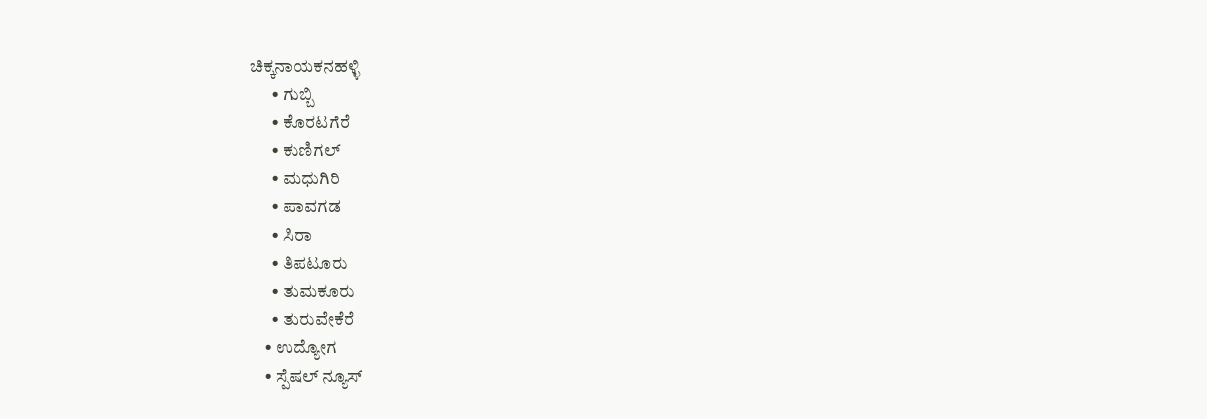ಚಿಕ್ಕನಾಯಕನಹಳ್ಳಿ
      • ಗುಬ್ಬಿ
      • ಕೊರಟಗೆರೆ
      • ಕುಣಿಗಲ್
      • ಮಧುಗಿರಿ
      • ಪಾವಗಡ
      • ಸಿರಾ
      • ತಿಪಟೂರು
      • ತುಮಕೂರು
      • ತುರುವೇಕೆರೆ
    • ಉದ್ಯೋಗ
    • ಸ್ಪೆಷಲ್ ನ್ಯೂಸ್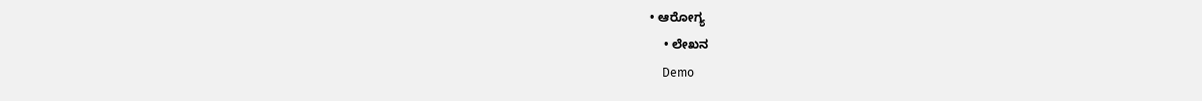• ಆರೋಗ್ಯ
    • ಲೇಖನ
    Demo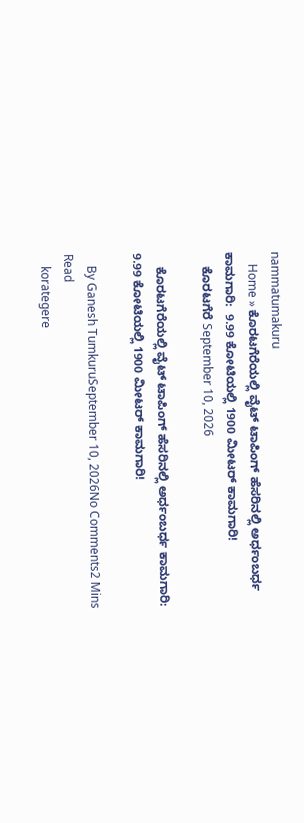nammatumakuru
    Home » ಕೊರಟಗೆರೆಯಲ್ಲಿ ವೈಟ್ ಟಾಪಿಂಗ್ ಹೆಸರಿನಲ್ಲಿ ಅರ್ಧಂಬರ್ಧ ಕಾಮಗಾರಿ:  9.99 ಕೋಟಿಯಲ್ಲಿ 1900 ಮೀಟರ್ ಕಾಮಗಾರಿ!
    ಕೊರಟಗೆರೆ September 10, 2026

    ಕೊರಟಗೆರೆಯಲ್ಲಿ ವೈಟ್ ಟಾಪಿಂಗ್ ಹೆಸರಿನಲ್ಲಿ ಅರ್ಧಂಬರ್ಧ ಕಾಮಗಾರಿ:  9.99 ಕೋಟಿಯಲ್ಲಿ 1900 ಮೀಟರ್ ಕಾಮಗಾರಿ!

    By Ganesh TumkuruSeptember 10, 2026No Comments2 Mins Read
    korategere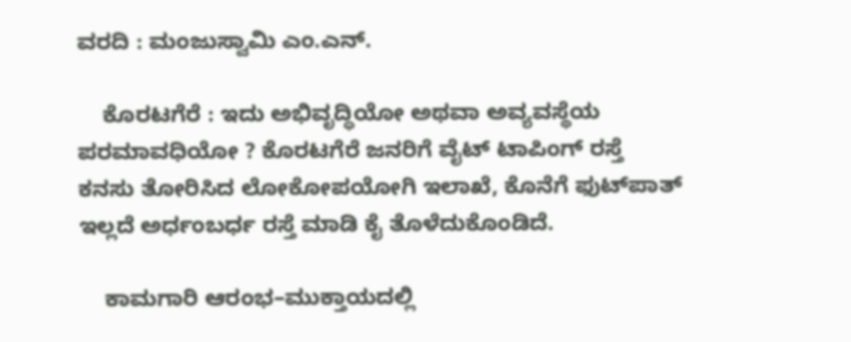ವರದಿ : ಮಂಜುಸ್ವಾಮಿ ಎಂ.ಎನ್.

    ಕೊರಟಗೆರೆ : ಇದು ಅಭಿವೃದ್ಧಿಯೋ ಅಥವಾ ಅವ್ಯವಸ್ಥೆಯ ಪರಮಾವಧಿಯೋ ? ಕೊರಟಗೆರೆ ಜನರಿಗೆ ವೈಟ್ ಟಾಪಿಂಗ್ ರಸ್ತೆ ಕನಸು ತೋರಿಸಿದ ಲೋಕೋಪಯೋಗಿ ಇಲಾಖೆ, ಕೊನೆಗೆ ಫುಟ್‌ಪಾತ್ ಇಲ್ಲದೆ ಅರ್ಧಂಬರ್ಧ ರಸ್ತೆ ಮಾಡಿ ಕೈ ತೊಳೆದುಕೊಂಡಿದೆ.

    ಕಾಮಗಾರಿ ಆರಂಭ–ಮುಕ್ತಾಯದಲ್ಲಿ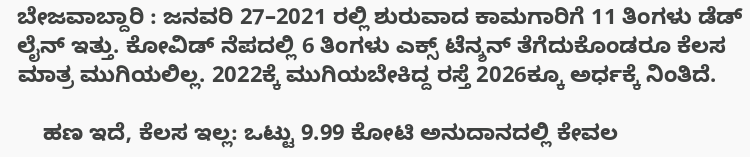ಬೇಜವಾಬ್ದಾರಿ : ಜನವರಿ 27–2021 ರಲ್ಲಿ ಶುರುವಾದ ಕಾಮಗಾರಿಗೆ 11 ತಿಂಗಳು ಡೆಡ್‌ ಲೈನ್ ಇತ್ತು. ಕೋವಿಡ್ ನೆಪದಲ್ಲಿ 6 ತಿಂಗಳು ಎಕ್ಸ್‌ ಟೆನ್ಶನ್ ತೆಗೆದುಕೊಂಡರೂ ಕೆಲಸ ಮಾತ್ರ ಮುಗಿಯಲಿಲ್ಲ. 2022ಕ್ಕೆ ಮುಗಿಯಬೇಕಿದ್ದ ರಸ್ತೆ 2026ಕ್ಕೂ ಅರ್ಧಕ್ಕೆ ನಿಂತಿದೆ.

    ಹಣ ಇದೆ, ಕೆಲಸ ಇಲ್ಲ: ಒಟ್ಟು 9.99 ಕೋಟಿ ಅನುದಾನದಲ್ಲಿ ಕೇವಲ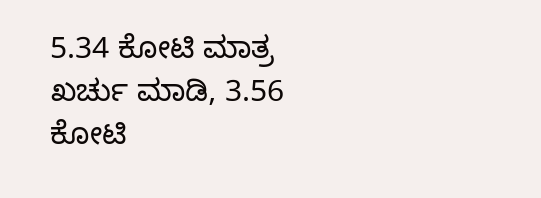5.34 ಕೋಟಿ ಮಾತ್ರ ಖರ್ಚು ಮಾಡಿ, 3.56 ಕೋಟಿ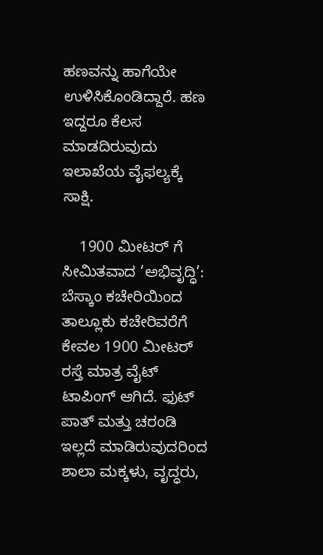ಹಣವನ್ನು ಹಾಗೆಯೇ ಉಳಿಸಿಕೊಂಡಿದ್ದಾರೆ. ಹಣ ಇದ್ದರೂ ಕೆಲಸ ಮಾಡದಿರುವುದು ಇಲಾಖೆಯ ವೈಫಲ್ಯಕ್ಕೆ ಸಾಕ್ಷಿ.

    1900 ಮೀಟರ್‌ ಗೆ ಸೀಮಿತವಾದ ‘ಅಭಿವೃದ್ಧಿ’: ಬೆಸ್ಕಾಂ ಕಚೇರಿಯಿಂದ ತಾಲ್ಲೂಕು ಕಚೇರಿವರೆಗೆ ಕೇವಲ 1900 ಮೀಟರ್ ರಸ್ತೆ ಮಾತ್ರ ವೈಟ್ ಟಾಪಿಂಗ್ ಆಗಿದೆ. ಫುಟ್‌ ಪಾತ್ ಮತ್ತು ಚರಂಡಿ ಇಲ್ಲದೆ ಮಾಡಿರುವುದರಿಂದ ಶಾಲಾ ಮಕ್ಕಳು, ವೃದ್ಧರು,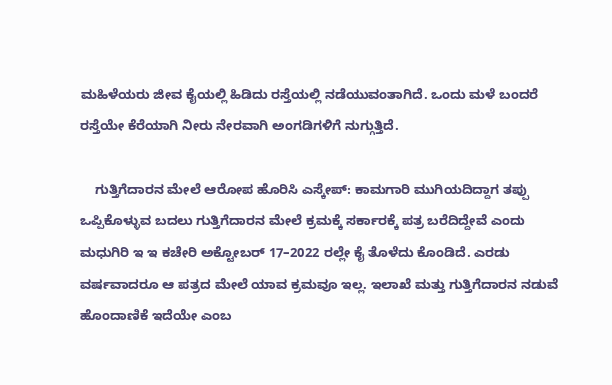ಮಹಿಳೆಯರು ಜೀವ ಕೈಯಲ್ಲಿ ಹಿಡಿದು ರಸ್ತೆಯಲ್ಲಿ ನಡೆಯುವಂತಾಗಿದೆ. ಒಂದು ಮಳೆ ಬಂದರೆ ರಸ್ತೆಯೇ ಕೆರೆಯಾಗಿ ನೀರು ನೇರವಾಗಿ ಅಂಗಡಿಗಳಿಗೆ ನುಗ್ಗುತ್ತಿದೆ.

    ಗುತ್ತಿಗೆದಾರನ ಮೇಲೆ ಆರೋಪ ಹೊರಿಸಿ ಎಸ್ಕೇಪ್: ಕಾಮಗಾರಿ ಮುಗಿಯದಿದ್ದಾಗ ತಪ್ಪು ಒಪ್ಪಿಕೊಳ್ಳುವ ಬದಲು ಗುತ್ತಿಗೆದಾರನ ಮೇಲೆ ಕ್ರಮಕ್ಕೆ ಸರ್ಕಾರಕ್ಕೆ ಪತ್ರ ಬರೆದಿದ್ದೇವೆ ಎಂದು ಮಧುಗಿರಿ ಇ ಇ ಕಚೇರಿ ಅಕ್ಟೋಬರ್ 17–2022 ರಲ್ಲೇ ಕೈ ತೊಳೆದು ಕೊಂಡಿದೆ. ಎರಡು ವರ್ಷವಾದರೂ ಆ ಪತ್ರದ ಮೇಲೆ ಯಾವ ಕ್ರಮವೂ ಇಲ್ಲ. ಇಲಾಖೆ ಮತ್ತು ಗುತ್ತಿಗೆದಾರನ ನಡುವೆ ಹೊಂದಾಣಿಕೆ ಇದೆಯೇ ಎಂಬ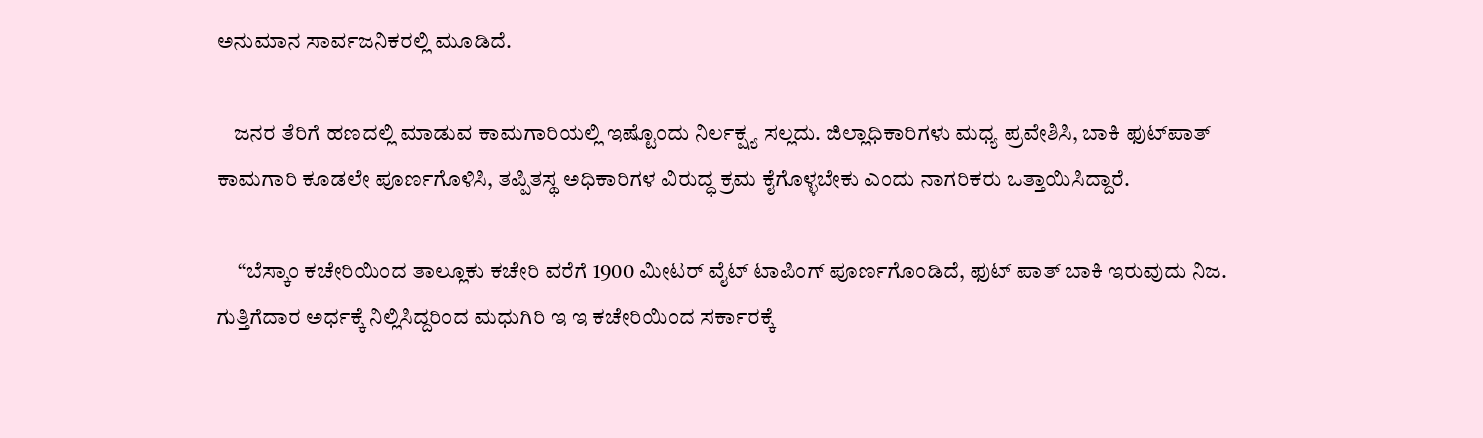ಅನುಮಾನ ಸಾರ್ವಜನಿಕರಲ್ಲಿ ಮೂಡಿದೆ.

    ಜನರ ತೆರಿಗೆ ಹಣದಲ್ಲಿ ಮಾಡುವ ಕಾಮಗಾರಿಯಲ್ಲಿ ಇಷ್ಟೊಂದು ನಿರ್ಲಕ್ಷ್ಯ ಸಲ್ಲದು. ಜಿಲ್ಲಾಧಿಕಾರಿಗಳು ಮಧ್ಯ ಪ್ರವೇಶಿಸಿ, ಬಾಕಿ ಫುಟ್‌ಪಾತ್ ಕಾಮಗಾರಿ ಕೂಡಲೇ ಪೂರ್ಣಗೊಳಿಸಿ, ತಪ್ಪಿತಸ್ಥ ಅಧಿಕಾರಿಗಳ ವಿರುದ್ಧ ಕ್ರಮ ಕೈಗೊಳ್ಳಬೇಕು ಎಂದು ನಾಗರಿಕರು ಒತ್ತಾಯಿಸಿದ್ದಾರೆ.

     “ಬೆಸ್ಕಾಂ ಕಚೇರಿಯಿಂದ ತಾಲ್ಲೂಕು ಕಚೇರಿ ವರೆಗೆ 1900 ಮೀಟರ್ ವೈಟ್ ಟಾಪಿಂಗ್ ಪೂರ್ಣಗೊಂಡಿದೆ, ಫುಟ್‌ ಪಾತ್ ಬಾಕಿ ಇರುವುದು ನಿಜ. ಗುತ್ತಿಗೆದಾರ ಅರ್ಧಕ್ಕೆ ನಿಲ್ಲಿಸಿದ್ದರಿಂದ ಮಧುಗಿರಿ ಇ ಇ ಕಚೇರಿಯಿಂದ ಸರ್ಕಾರಕ್ಕೆ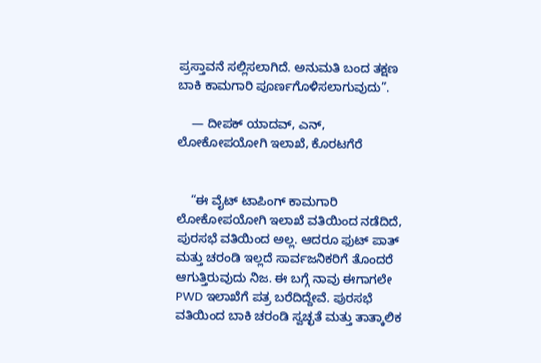ಪ್ರಸ್ತಾವನೆ ಸಲ್ಲಿಸಲಾಗಿದೆ. ಅನುಮತಿ ಬಂದ ತಕ್ಷಣ ಬಾಕಿ ಕಾಮಗಾರಿ ಪೂರ್ಣಗೊಳಿಸಲಾಗುವುದು”.

    — ದೀಪಕ್ ಯಾದವ್, ಎನ್, ಲೋಕೋಪಯೋಗಿ ಇಲಾಖೆ, ಕೊರಟಗೆರೆ


    “ಈ ವೈಟ್ ಟಾಪಿಂಗ್ ಕಾಮಗಾರಿ ಲೋಕೋಪಯೋಗಿ ಇಲಾಖೆ ವತಿಯಿಂದ ನಡೆದಿದೆ, ಪುರಸಭೆ ವತಿಯಿಂದ ಅಲ್ಲ. ಆದರೂ ಫುಟ್‌ ಪಾತ್ ಮತ್ತು ಚರಂಡಿ ಇಲ್ಲದೆ ಸಾರ್ವಜನಿಕರಿಗೆ ತೊಂದರೆ ಆಗುತ್ತಿರುವುದು ನಿಜ. ಈ ಬಗ್ಗೆ ನಾವು ಈಗಾಗಲೇ PWD ಇಲಾಖೆಗೆ ಪತ್ರ ಬರೆದಿದ್ದೇವೆ. ಪುರಸಭೆ ವತಿಯಿಂದ ಬಾಕಿ ಚರಂಡಿ ಸ್ವಚ್ಛತೆ ಮತ್ತು ತಾತ್ಕಾಲಿಕ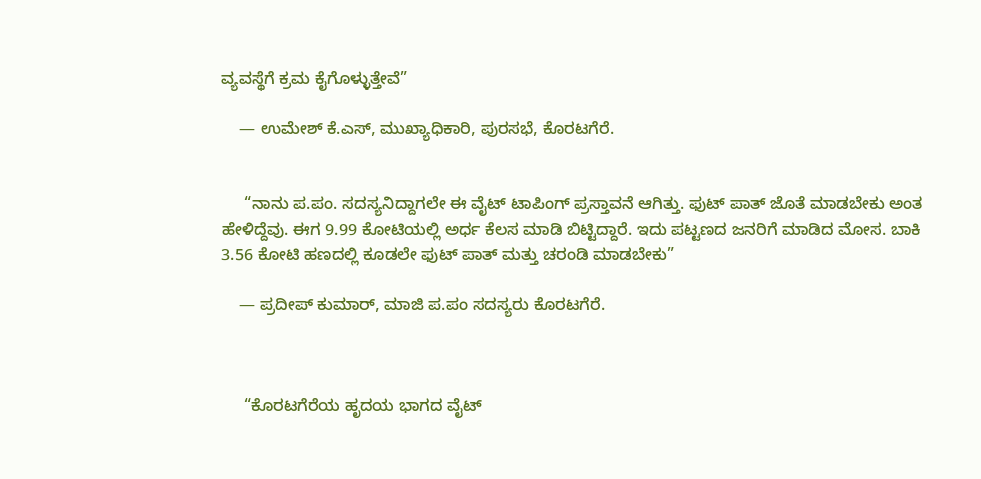ವ್ಯವಸ್ಥೆಗೆ ಕ್ರಮ ಕೈಗೊಳ್ಳುತ್ತೇವೆ”

    — ಉಮೇಶ್ ಕೆ.ಎಸ್, ಮುಖ್ಯಾಧಿಕಾರಿ, ಪುರಸಭೆ, ಕೊರಟಗೆರೆ.


     “ನಾನು ಪ.ಪಂ. ಸದಸ್ಯನಿದ್ದಾಗಲೇ ಈ ವೈಟ್ ಟಾಪಿಂಗ್ ಪ್ರಸ್ತಾವನೆ ಆಗಿತ್ತು. ಫುಟ್‌ ಪಾತ್ ಜೊತೆ ಮಾಡಬೇಕು ಅಂತ ಹೇಳಿದ್ದೆವು. ಈಗ 9.99 ಕೋಟಿಯಲ್ಲಿ ಅರ್ಧ ಕೆಲಸ ಮಾಡಿ ಬಿಟ್ಟಿದ್ದಾರೆ. ಇದು ಪಟ್ಟಣದ ಜನರಿಗೆ ಮಾಡಿದ ಮೋಸ. ಬಾಕಿ 3.56 ಕೋಟಿ ಹಣದಲ್ಲಿ ಕೂಡಲೇ ಫುಟ್‌ ಪಾತ್ ಮತ್ತು ಚರಂಡಿ ಮಾಡಬೇಕು”

    — ಪ್ರದೀಪ್ ಕುಮಾರ್, ಮಾಜಿ ಪ.ಪಂ ಸದಸ್ಯರು ಕೊರಟಗೆರೆ.



     “ಕೊರಟಗೆರೆಯ ಹೃದಯ ಭಾಗದ ವೈಟ್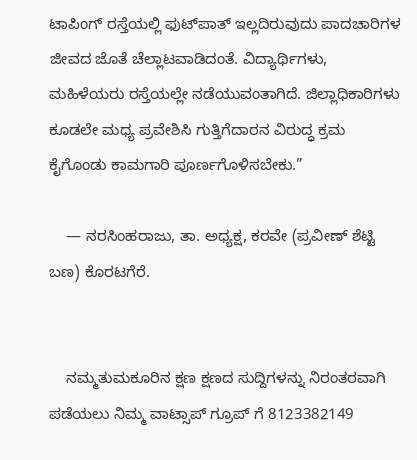ಟಾಪಿಂಗ್ ರಸ್ತೆಯಲ್ಲಿ ಫುಟ್‌ಪಾತ್ ಇಲ್ಲದಿರುವುದು ಪಾದಚಾರಿಗಳ ಜೀವದ ಜೊತೆ ಚೆಲ್ಲಾಟವಾಡಿದಂತೆ. ವಿದ್ಯಾರ್ಥಿಗಳು, ಮಹಿಳೆಯರು ರಸ್ತೆಯಲ್ಲೇ ನಡೆಯುವಂತಾಗಿದೆ. ಜಿಲ್ಲಾಧಿಕಾರಿಗಳು ಕೂಡಲೇ ಮಧ್ಯ ಪ್ರವೇಶಿಸಿ ಗುತ್ತಿಗೆದಾರನ ವಿರುದ್ಧ ಕ್ರಮ ಕೈಗೊಂಡು ಕಾಮಗಾರಿ ಪೂರ್ಣಗೊಳಿಸಬೇಕು.”

    — ನರಸಿಂಹರಾಜು, ತಾ. ಅಧ್ಯಕ್ಷ, ಕರವೇ (ಪ್ರವೀಣ್ ಶೆಟ್ಟಿ ಬಣ) ಕೊರಟಗೆರೆ.


    ನಮ್ಮತುಮಕೂರಿನ ಕ್ಷಣ ಕ್ಷಣದ ಸುದ್ದಿಗಳನ್ನು ನಿರಂತರವಾಗಿ ಪಡೆಯಲು ನಿಮ್ಮ ವಾಟ್ಸಾಪ್ ಗ್ರೂಪ್ ಗೆ 8123382149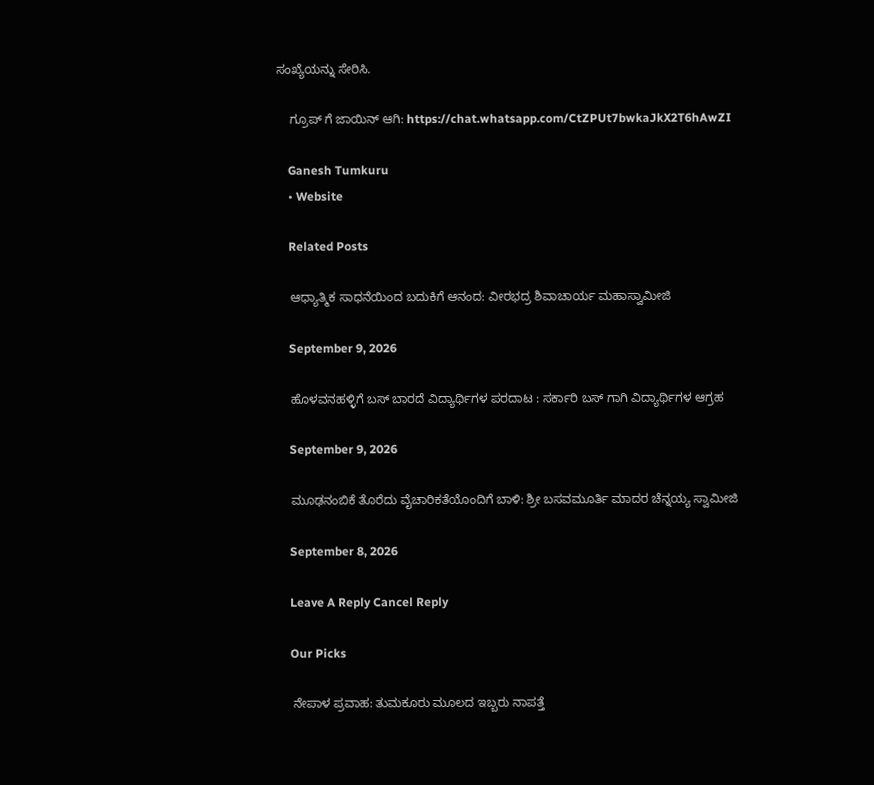ಸಂಖ್ಯೆಯನ್ನು ಸೇರಿಸಿ.

    ಗ್ರೂಪ್ ಗೆ ಜಾಯಿನ್ ಆಗಿ: https://chat.whatsapp.com/CtZPUt7bwkaJkX2T6hAwZI

    Ganesh Tumkuru
    • Website

    Related Posts

    ಆಧ್ಯಾತ್ಮಿಕ ಸಾಧನೆಯಿಂದ ಬದುಕಿಗೆ ಆನಂದ: ವೀರಭದ್ರ ಶಿವಾಚಾರ್ಯ ಮಹಾಸ್ವಾಮೀಜಿ

    September 9, 2026

    ಹೊಳವನಹಳ್ಳಿಗೆ ಬಸ್ ಬಾರದೆ ವಿದ್ಯಾರ್ಥಿಗಳ ಪರದಾಟ : ಸರ್ಕಾರಿ ಬಸ್ ಗಾಗಿ ವಿದ್ಯಾರ್ಥಿಗಳ ಆಗ್ರಹ

    September 9, 2026

    ಮೂಢನಂಬಿಕೆ ತೊರೆದು ವೈಚಾರಿಕತೆಯೊಂದಿಗೆ ಬಾಳಿ: ಶ್ರೀ ಬಸವಮೂರ್ತಿ ಮಾದರ ಚೆನ್ನಯ್ಯ ಸ್ವಾಮೀಜಿ

    September 8, 2026

    Leave A Reply Cancel Reply

    Our Picks

    ನೇಪಾಳ ಪ್ರವಾಹ: ತುಮಕೂರು ಮೂಲದ ಇಬ್ಬರು ನಾಪತ್ತೆ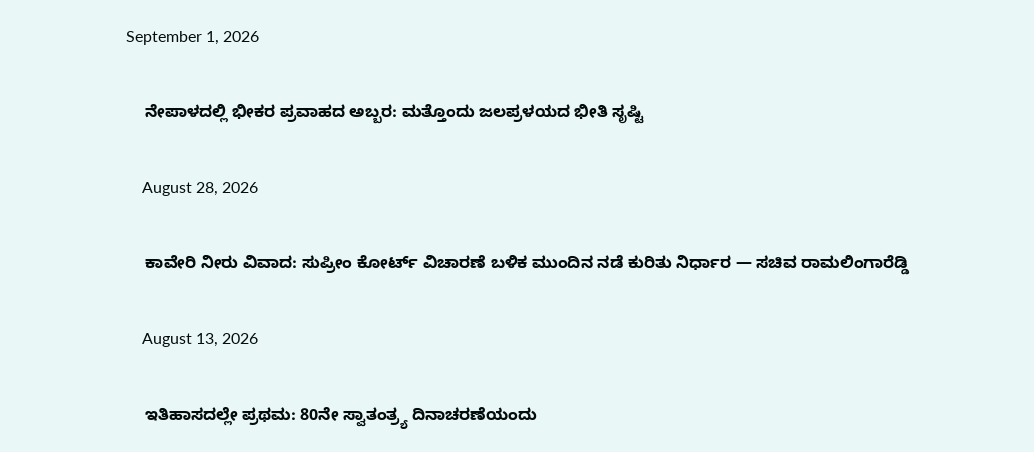September 1, 2026

    ನೇಪಾಳದಲ್ಲಿ ಭೀಕರ ಪ್ರವಾಹದ ಅಬ್ಬರ: ಮತ್ತೊಂದು ಜಲಪ್ರಳಯದ ಭೀತಿ ಸೃಷ್ಟಿ

    August 28, 2026

    ಕಾವೇರಿ ನೀರು ವಿವಾದ: ಸುಪ್ರೀಂ ಕೋರ್ಟ್ ವಿಚಾರಣೆ ಬಳಿಕ ಮುಂದಿನ ನಡೆ ಕುರಿತು ನಿರ್ಧಾರ — ಸಚಿವ ರಾಮಲಿಂಗಾರೆಡ್ಡಿ

    August 13, 2026

    ಇತಿಹಾಸದಲ್ಲೇ ಪ್ರಥಮ: 80ನೇ ಸ್ವಾತಂತ್ರ್ಯ ದಿನಾಚರಣೆಯಂದು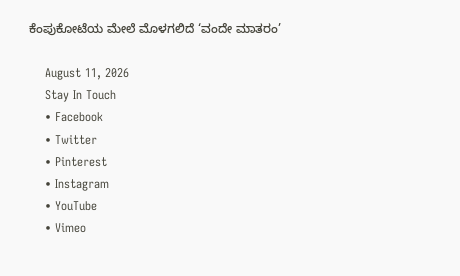ಕೆಂಪುಕೋಟೆಯ ಮೇಲೆ ಮೊಳಗಲಿದೆ ‘ವಂದೇ ಮಾತರಂ’

    August 11, 2026
    Stay In Touch
    • Facebook
    • Twitter
    • Pinterest
    • Instagram
    • YouTube
    • Vimeo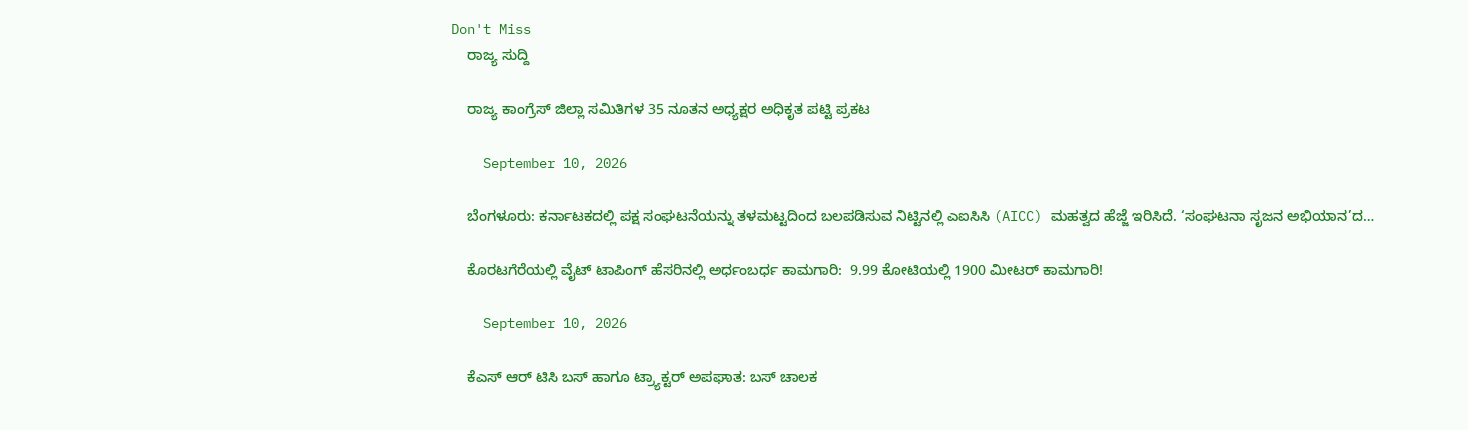Don't Miss
    ರಾಜ್ಯ ಸುದ್ದಿ

    ರಾಜ್ಯ ಕಾಂಗ್ರೆಸ್ ಜಿಲ್ಲಾ ಸಮಿತಿಗಳ 35 ನೂತನ ಅಧ್ಯಕ್ಷರ ಅಧಿಕೃತ ಪಟ್ಟಿ ಪ್ರಕಟ

    September 10, 2026

    ಬೆಂಗಳೂರು: ಕರ್ನಾಟಕದಲ್ಲಿ ಪಕ್ಷ ಸಂಘಟನೆಯನ್ನು ತಳಮಟ್ಟದಿಂದ ಬಲಪಡಿಸುವ ನಿಟ್ಟಿನಲ್ಲಿ ಎಐಸಿಸಿ (AICC) ಮಹತ್ವದ ಹೆಜ್ಜೆ ಇರಿಸಿದೆ. ‘ಸಂಘಟನಾ ಸೃಜನ ಅಭಿಯಾನ’ದ…

    ಕೊರಟಗೆರೆಯಲ್ಲಿ ವೈಟ್ ಟಾಪಿಂಗ್ ಹೆಸರಿನಲ್ಲಿ ಅರ್ಧಂಬರ್ಧ ಕಾಮಗಾರಿ:  9.99 ಕೋಟಿಯಲ್ಲಿ 1900 ಮೀಟರ್ ಕಾಮಗಾರಿ!

    September 10, 2026

    ಕೆಎಸ್‌ ಆರ್‌ ಟಿಸಿ ಬಸ್‌ ಹಾಗೂ ಟ್ರ್ಯಾಕ್ಟ‌ರ್ ಅಪಘಾತ: ಬಸ್ ಚಾಲಕ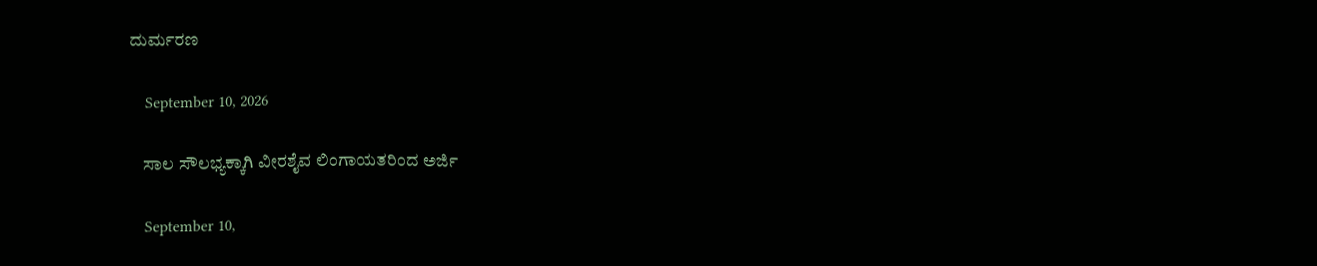ದುರ್ಮರಣ

    September 10, 2026

    ಸಾಲ ಸೌಲಭ್ಯಕ್ಕಾಗಿ ವೀರಶೈವ ಲಿಂಗಾಯತರಿಂದ ಅರ್ಜಿ

    September 10,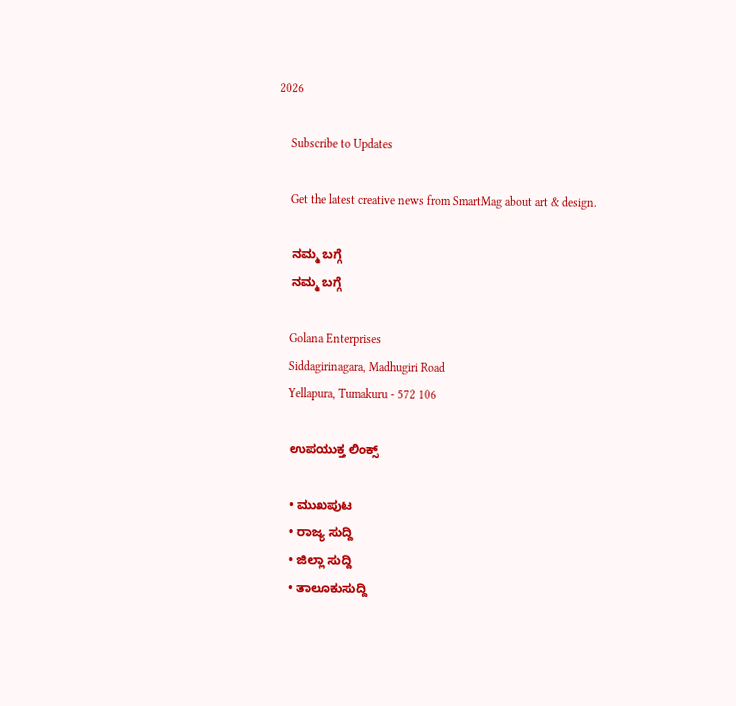2026

    Subscribe to Updates

    Get the latest creative news from SmartMag about art & design.

    ನಮ್ಮ ಬಗ್ಗೆ
    ನಮ್ಮ ಬಗ್ಗೆ

    Golana Enterprises
    Siddagirinagara, Madhugiri Road
    Yellapura, Tumakuru - 572 106

    ಉಪಯುಕ್ತ ಲಿಂಕ್ಸ್

    • ಮುಖಪುಟ
    • ರಾಜ್ಯ ಸುದ್ದಿ
    • ಜಿಲ್ಲಾ ಸುದ್ದಿ
    • ತಾಲೂಕುಸುದ್ದಿ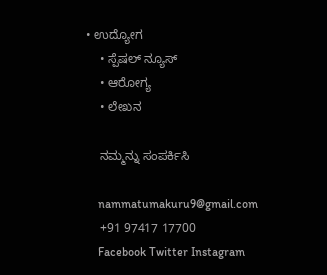• ಉದ್ಯೋಗ
    • ಸ್ಪೆಷಲ್ ನ್ಯೂಸ್
    • ಆರೋಗ್ಯ
    • ಲೇಖನ

    ನಮ್ಮನ್ನು ಸಂಪರ್ಕಿಸಿ

    nammatumakuru9@gmail.com
    +91 97417 17700
    Facebook Twitter Instagram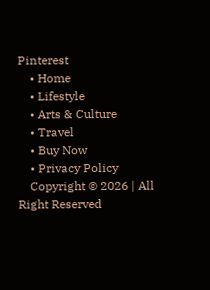Pinterest
    • Home
    • Lifestyle
    • Arts & Culture
    • Travel
    • Buy Now
    • Privacy Policy
    Copyright © 2026 | All Right Reserved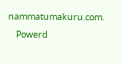nammatumakuru.com.
    Powerd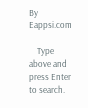By Eappsi.com

    Type above and press Enter to search.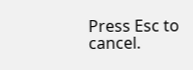Press Esc to cancel.